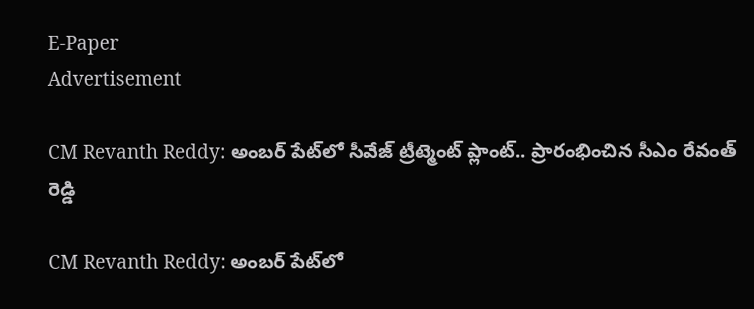E-Paper
Advertisement

CM Revanth Reddy: అంబర్ పేట్‌లో సీవేజ్ ట్రీట్మెంట్ ప్లాంట్.. ప్రారంభించిన సీఎం రేవంత్ రెడ్డి

CM Revanth Reddy: అంబర్ పేట్‌లో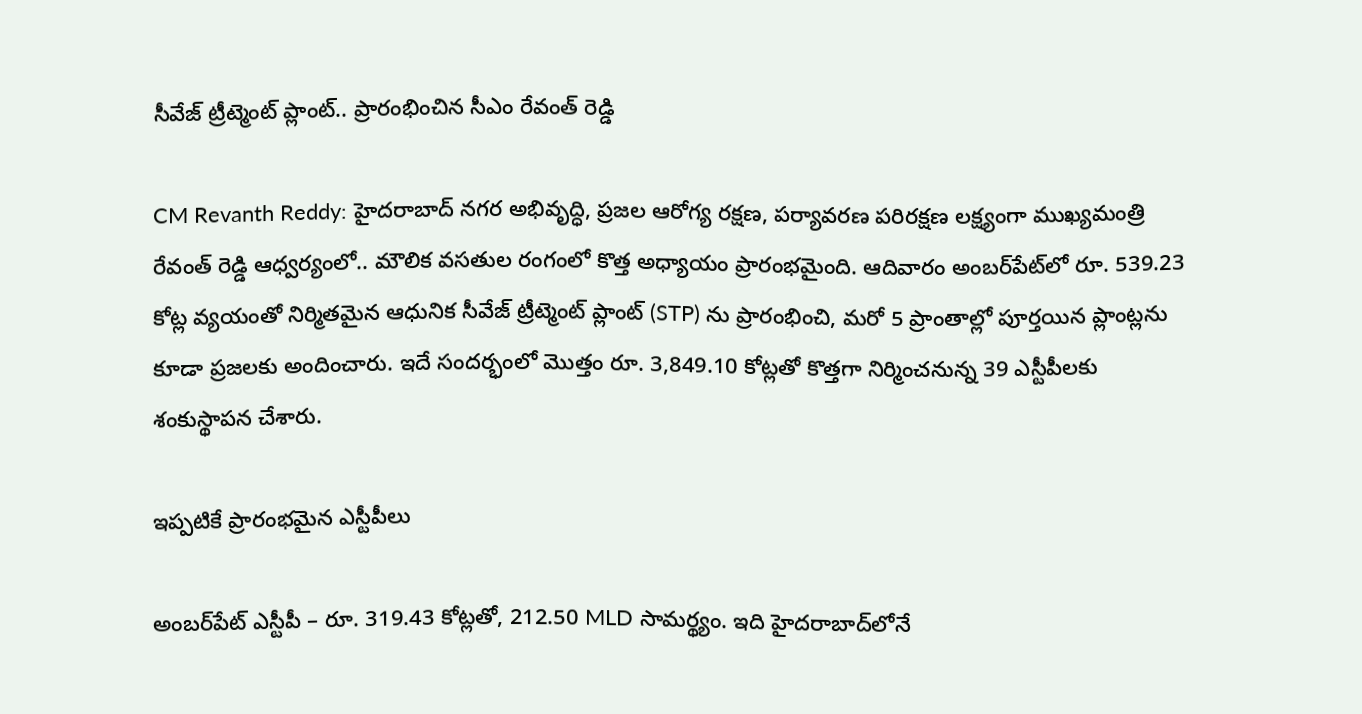సీవేజ్ ట్రీట్మెంట్ ప్లాంట్.. ప్రారంభించిన సీఎం రేవంత్ రెడ్డి

CM Revanth Reddy: హైదరాబాద్ నగర అభివృద్ధి, ప్రజల ఆరోగ్య రక్షణ, పర్యావరణ పరిరక్షణ లక్ష్యంగా ముఖ్యమంత్రి రేవంత్ రెడ్డి ఆధ్వర్యంలో.. మౌలిక వసతుల రంగంలో కొత్త అధ్యాయం ప్రారంభమైంది. ఆదివారం అంబర్‌పేట్‌లో రూ. 539.23 కోట్ల వ్యయంతో నిర్మితమైన ఆధునిక సీవేజ్ ట్రీట్మెంట్ ప్లాంట్ (STP) ను ప్రారంభించి, మరో 5 ప్రాంతాల్లో పూర్తయిన ప్లాంట్లను కూడా ప్రజలకు అందించారు. ఇదే సందర్భంలో మొత్తం రూ. 3,849.10 కోట్లతో కొత్తగా నిర్మించనున్న 39 ఎస్టీపీలకు శంకుస్థాపన చేశారు.

ఇప్పటికే ప్రారంభమైన ఎస్టీపీలు

అంబర్‌పేట్ ఎస్టీపీ – రూ. 319.43 కోట్లతో, 212.50 MLD సామర్థ్యం. ఇది హైదరాబాద్‌లోనే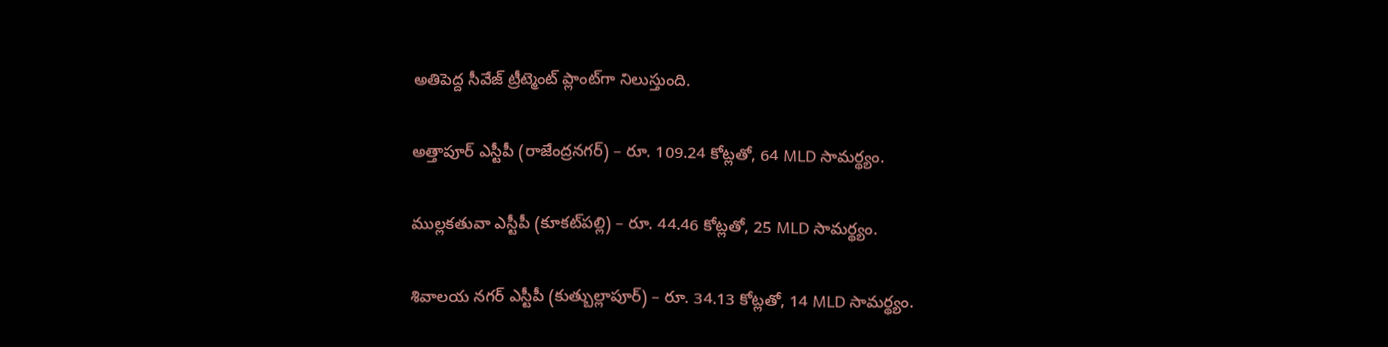అతిపెద్ద సీవేజ్ ట్రీట్మెంట్ ప్లాంట్‌గా నిలుస్తుంది.

అత్తాపూర్ ఎస్టీపీ (రాజేంద్రనగర్) – రూ. 109.24 కోట్లతో, 64 MLD సామర్థ్యం.

ముల్లకతువా ఎస్టీపీ (కూకట్‌పల్లి) – రూ. 44.46 కోట్లతో, 25 MLD సామర్థ్యం.

శివాలయ నగర్ ఎస్టీపీ (కుత్బుల్లాపూర్) – రూ. 34.13 కోట్లతో, 14 MLD సామర్థ్యం.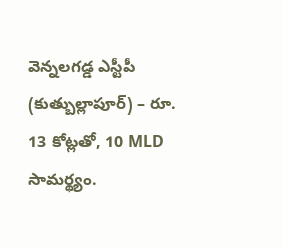వెన్నలగడ్డ ఎస్టీపీ (కుత్బుల్లాపూర్) – రూ. 13 కోట్లతో, 10 MLD సామర్థ్యం.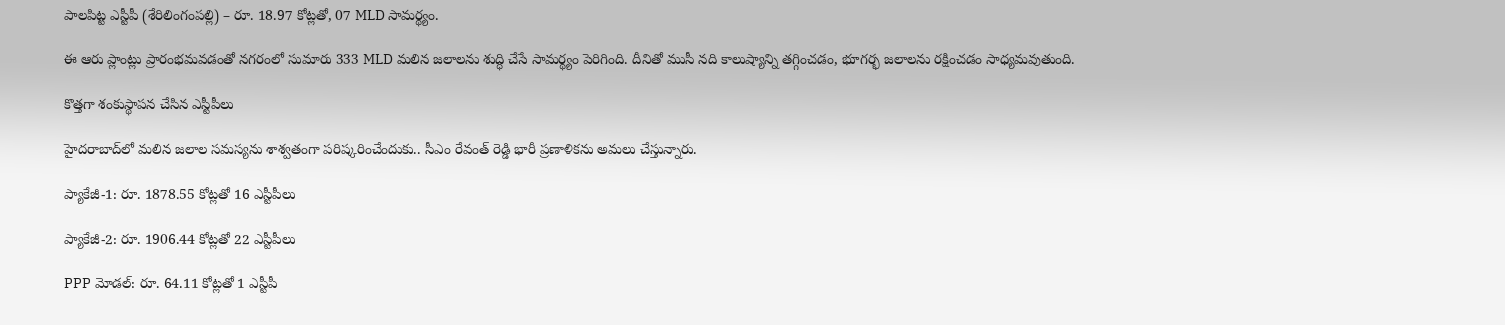పాలపిట్ట ఎస్టీపీ (శేరిలింగంపల్లి) – రూ. 18.97 కోట్లతో, 07 MLD సామర్థ్యం.

ఈ ఆరు ప్లాంట్లు ప్రారంభమవడంతో నగరంలో సుమారు 333 MLD మలిన జలాలను శుద్ధి చేసే సామర్థ్యం పెరిగింది. దీనితో ముసీ నది కాలుష్యాన్ని తగ్గించడం, భూగర్భ జలాలను రక్షించడం సాధ్యమవుతుంది.

కొత్తగా శంకుస్థాపన చేసిన ఎస్టీపీలు

హైదరాబాద్‌లో మలిన జలాల సమస్యను శాశ్వతంగా పరిష్కరించేందుకు.. సీఎం రేవంత్ రెడ్డి భారీ ప్రణాళికను అమలు చేస్తున్నారు.

ప్యాకేజీ-1: రూ. 1878.55 కోట్లతో 16 ఎస్టీపీలు

ప్యాకేజీ-2: రూ. 1906.44 కోట్లతో 22 ఎస్టీపీలు

PPP మోడల్: రూ. 64.11 కోట్లతో 1 ఎస్టీపీ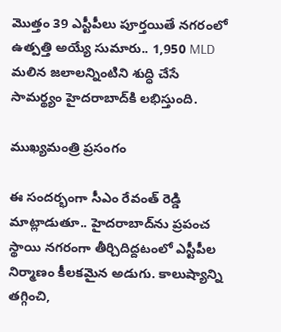మొత్తం 39 ఎస్టీపీలు పూర్తయితే నగరంలో ఉత్పత్తి అయ్యే సుమారు.. 1,950 MLD మలిన జలాలన్నింటిని శుద్ధి చేసే సామర్థ్యం హైదరాబాద్‌కి లభిస్తుంది.

ముఖ్యమంత్రి ప్రసంగం

ఈ సందర్భంగా సీఎం రేవంత్ రెడ్డి మాట్లాడుతూ.. హైదరాబాద్‌ను ప్రపంచ స్థాయి నగరంగా తీర్చిదిద్దటంలో ఎస్టీపీల నిర్మాణం కీలకమైన అడుగు. కాలుష్యాన్ని తగ్గించి,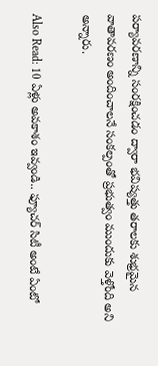పర్యావరణాన్ని సంరక్షించడం ద్వారా భవిష్యత్తు తరాలకు శుభ్రమైన వాతావరణం అందించాలనే సంకల్పంతో ప్రభుత్వం ముందుకు వెళ్తోంది అని అన్నారు.

Also Read: 10 ఏళ్లు అవకాశం ఇవ్వండి.. ఫ్యూచర్ సిటీ అంటే ఏంటో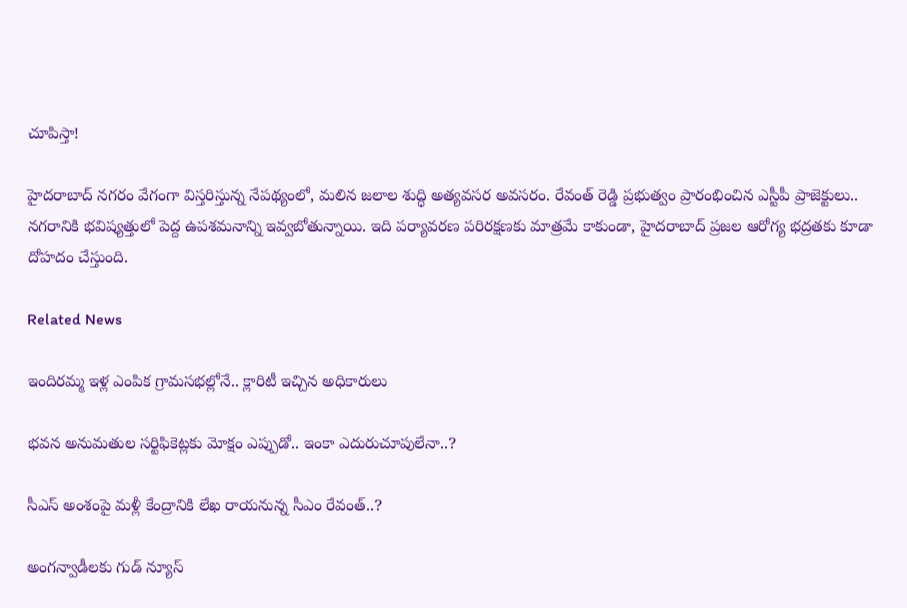చూపిస్తా!

హైదరాబాద్ నగరం వేగంగా విస్తరిస్తున్న నేపథ్యంలో, మలిన జలాల శుద్ధి అత్యవసర అవసరం. రేవంత్ రెడ్డి ప్రభుత్వం ప్రారంభించిన ఎస్టీపీ ప్రాజెక్టులు.. నగరానికి భవిష్యత్తులో పెద్ద ఉపశమనాన్ని ఇవ్వబోతున్నాయి. ఇది పర్యావరణ పరిరక్షణకు మాత్రమే కాకుండా, హైదరాబాద్ ప్రజల ఆరోగ్య భద్రతకు కూడా దోహదం చేస్తుంది.

Related News

ఇందిరమ్మ ఇళ్ల ఎంపిక గ్రామసభల్లోనే.. క్లారిటీ ఇచ్చిన అధికారులు

భవన అనుమతుల సర్టిఫికెట్లకు మోక్షం ఎప్పుడో.. ఇంకా ఎదురుచూపులేనా..?

సీఎస్ అంశంపై మళ్లీ కేంద్రానికి లేఖ రాయనున్న సీఎం రేవంత్..?

అంగన్వాడీలకు గుడ్ న్యూస్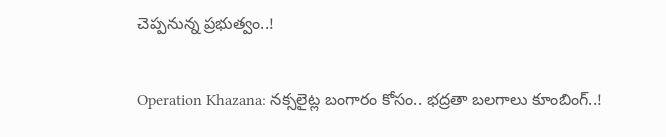చెప్పనున్న ప్రభుత్వం..!

Operation Khazana: నక్సలైట్ల బంగారం కోసం.. భద్రతా బలగాలు కూంబింగ్..!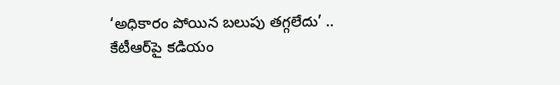‘అధికారం పోయిన బలుపు తగ్గలేదు’ .. కేటీఆర్‌పై కడియం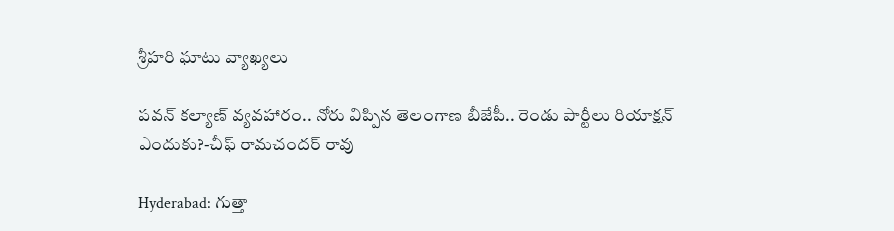శ్రీహరి ఘాటు వ్యాఖ్యలు

పవన్ కల్యాణ్ వ్యవహారం.. నోరు విప్పిన తెలంగాణ బీజేపీ.. రెండు పార్టీలు రియాక్షన్ ఎందుకు?-చీఫ్ రామచందర్ రావు

Hyderabad: గుత్తా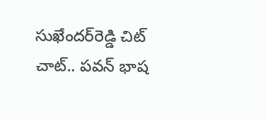సుఖేందర్‌రెడ్డి చిట్ చాట్.. పవన్ భాష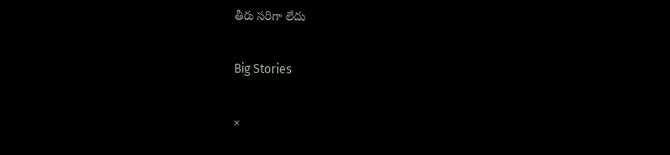తీరు సరిగా లేదు

Big Stories

×